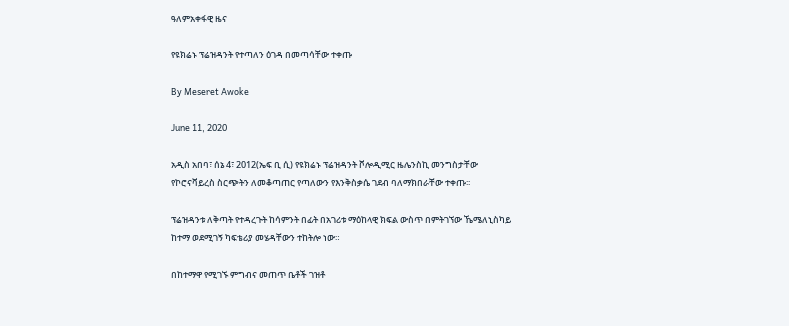ዓለምአቀፋዊ ዜና

የዩክሬኑ ፕሬዝዳንት የተጣለን ዕገዳ በመጣሳቸው ተቀጡ

By Meseret Awoke

June 11, 2020

አዲስ አበባ፣ ሰኔ 4፣ 2012(ኤፍ ቢ ሲ) የዩክሬኑ ፕሬዝዳንት ቮሎዲሚር ዜሌንስኪ መንግስታቸው የኮሮናቫይረስ ስርጭትን ለመቆጣጠር የጣለውን የእንቅስቃሴ ገደብ ባለማክበራቸው ተቀጡ፡፡

ፕሬዝዳንቱ ለቅጣት የተዳረጉት ከሳምንት በፊት በአገሪቱ ማዕከላዊ ክፍል ውስጥ በምትገኘው ኼሜለኒስካይ ከተማ ወደሚገኝ ካፍቴሪያ መሄዳቸውን ተከትሎ ነው።

በከተማዋ የሚገኙ ምግብና መጠጥ ቤቶች ገዝቶ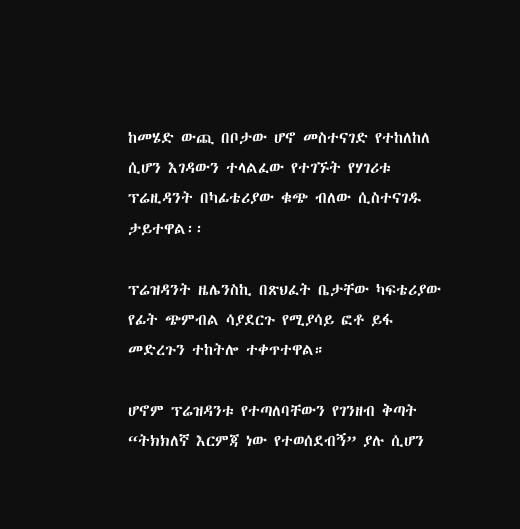ከመሄድ ውጪ በቦታው ሆኖ መስተናገድ የተከለከለ ሲሆን እገዳውን ተላልፈው የተገኙት የሃገሪቱ ፕሬዚዳንት በካፊቴሪያው ቁጭ ብለው ሲስተናገዱ ታይተዋል፡፡

ፕሬዝዳንት ዜሌንስኪ በጽህፈት ቤታቸው ካፍቴሪያው የፊት ጭምብል ሳያደርጉ የሚያሳይ ፎቶ ይፋ መድረጉን ተከትሎ ተቀጥተዋል።

ሆኖም ፕሬዝዳንቱ የተጣለባቸውን የገንዘብ ቅጣት “ትክክለኛ እርምጃ ነው የተወሰደብኝ” ያሉ ሲሆን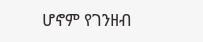ሆኖም የገንዘብ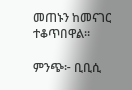መጠኑን ከመናገር ተቆጥበዋል።

ምንጭ፦ ቢቢሲ